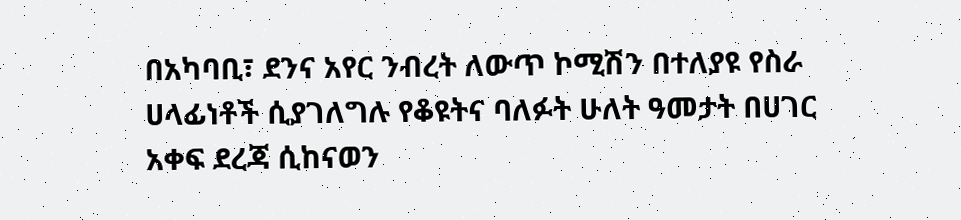በአካባቢ፣ ደንና አየር ንብረት ለውጥ ኮሚሽን በተለያዩ የስራ ሀላፊነቶች ሲያገለግሉ የቆዩትና ባለፉት ሁለት ዓመታት በሀገር አቀፍ ደረጃ ሲከናወን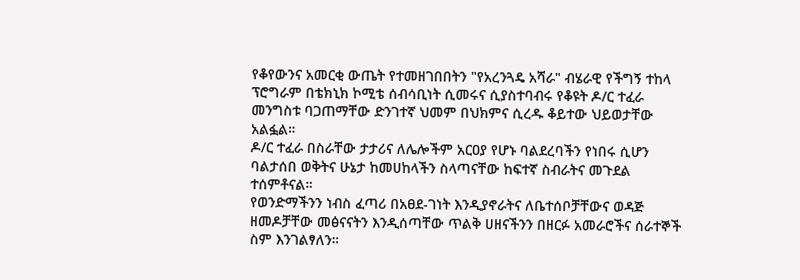የቆየውንና አመርቂ ውጤት የተመዘገበበትን "የአረንጓዴ አሻራ" ብሄራዊ የችግኝ ተከላ ፕሮግራም በቴክኒክ ኮሚቴ ሰብሳቢነት ሲመሩና ሲያስተባብሩ የቆዩት ዶ/ር ተፈራ መንግስቱ ባጋጠማቸው ድንገተኛ ህመም በህክምና ሲረዱ ቆይተው ህይወታቸው አልፏል።
ዶ/ር ተፈራ በስራቸው ታታሪና ለሌሎችም አርዐያ የሆኑ ባልደረባችን የነበሩ ሲሆን ባልታሰበ ወቅትና ሁኔታ ከመሀከላችን ስላጣናቸው ከፍተኛ ስብራትና መጉደል ተሰምቶናል።
የወንድማችንን ነብስ ፈጣሪ በአፀደ-ገነት እንዲያኖራትና ለቤተሰቦቻቸውና ወዳጅ ዘመዶቻቸው መፅናናትን እንዲሰጣቸው ጥልቅ ሀዘናችንን በዘርፉ አመራሮችና ሰራተኞች ስም እንገልፃለን።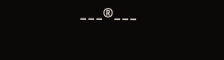---®---